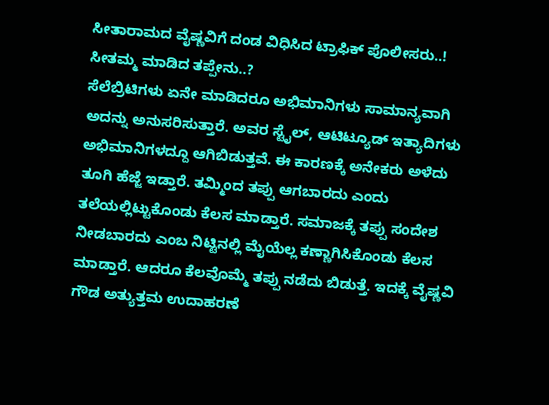ಸೀತಾರಾಮದ ವೈಷ್ಣವಿಗೆ ದಂಡ ವಿಧಿಸಿದ ಟ್ರಾಫಿಕ್ ಪೊಲೀಸರು..! ಸೀತಮ್ಮ ಮಾಡಿದ ತಪ್ಪೇನು..?
ಸೆಲೆಬ್ರಿಟಿಗಳು ಏನೇ ಮಾಡಿದರೂ ಅಭಿಮಾನಿಗಳು ಸಾಮಾನ್ಯವಾಗಿ ಅದನ್ನು ಅನುಸರಿಸುತ್ತಾರೆ. ಅವರ ಸ್ಟೈಲ್, ಆಟಿಟ್ಯೂಡ್ ಇತ್ಯಾದಿಗಳು ಅಭಿಮಾನಿಗಳದ್ದೂ ಆಗಿಬಿಡುತ್ತವೆ. ಈ ಕಾರಣಕ್ಕೆ ಅನೇಕರು ಅಳೆದು ತೂಗಿ ಹೆಜ್ಜೆ ಇಡ್ತಾರೆ. ತಮ್ಮಿಂದ ತಪ್ಪು ಆಗಬಾರದು ಎಂದು ತಲೆಯಲ್ಲಿಟ್ಟುಕೊಂಡು ಕೆಲಸ ಮಾಡ್ತಾರೆ. ಸಮಾಜಕ್ಕೆ ತಪ್ಪು ಸಂದೇಶ ನೀಡಬಾರದು ಎಂಬ ನಿಟ್ಟಿನಲ್ಲಿ ಮೈಯೆಲ್ಲ ಕಣ್ಣಾಗಿಸಿಕೊಂಡು ಕೆಲಸ ಮಾಡ್ತಾರೆ. ಆದರೂ ಕೆಲವೊಮ್ಮೆ ತಪ್ಪು ನಡೆದು ಬಿಡುತ್ತೆ. ಇದಕ್ಕೆ ವೈಷ್ಣವಿ ಗೌಡ ಅತ್ಯುತ್ತಮ ಉದಾಹರಣೆ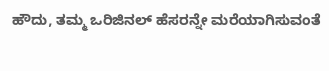ಹೌದು, ತಮ್ಮ ಒರಿಜಿನಲ್ ಹೆಸರನ್ನೇ ಮರೆಯಾಗಿಸುವಂತೆ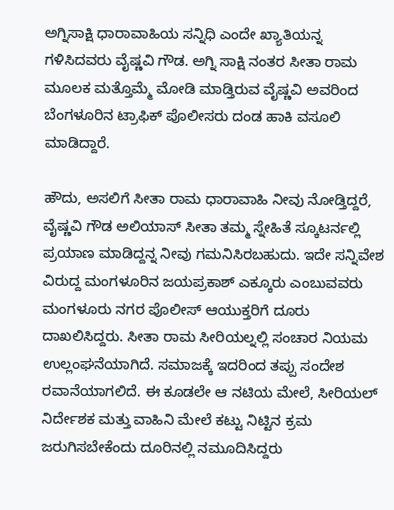ಅಗ್ನಿಸಾಕ್ಷಿ ಧಾರಾವಾಹಿಯ ಸನ್ನಿಧಿ ಎಂದೇ ಖ್ಯಾತಿಯನ್ನ ಗಳಿಸಿದವರು ವೈಷ್ಣವಿ ಗೌಡ. ಅಗ್ನಿ ಸಾಕ್ಷಿ ನಂತರ ಸೀತಾ ರಾಮ ಮೂಲಕ ಮತ್ತೊಮ್ಮೆ ಮೋಡಿ ಮಾಡ್ತಿರುವ ವೈಷ್ಣವಿ ಅವರಿಂದ ಬೆಂಗಳೂರಿನ ಟ್ರಾಫಿಕ್ ಪೊಲೀಸರು ದಂಡ ಹಾಕಿ ವಸೂಲಿ ಮಾಡಿದ್ದಾರೆ.

ಹೌದು, ಅಸಲಿಗೆ ಸೀತಾ ರಾಮ ಧಾರಾವಾಹಿ ನೀವು ನೋಡ್ತಿದ್ದರೆ, ವೈಷ್ಣವಿ ಗೌಡ ಅಲಿಯಾಸ್ ಸೀತಾ ತಮ್ಮ ಸ್ನೇಹಿತೆ ಸ್ಕೂಟರ್ನಲ್ಲಿ ಪ್ರಯಾಣ ಮಾಡಿದ್ದನ್ನ ನೀವು ಗಮನಿಸಿರಬಹುದು. ಇದೇ ಸನ್ನಿವೇಶ ವಿರುದ್ದ ಮಂಗಳೂರಿನ ಜಯಪ್ರಕಾಶ್ ಎಕ್ಕೂರು ಎಂಬುವವರು ಮಂಗಳೂರು ನಗರ ಪೊಲೀಸ್ ಆಯುಕ್ತರಿಗೆ ದೂರು ದಾಖಲಿಸಿದ್ದರು. ಸೀತಾ ರಾಮ ಸೀರಿಯಲ್ನಲ್ಲಿ ಸಂಚಾರ ನಿಯಮ ಉಲ್ಲಂಘನೆಯಾಗಿದೆ. ಸಮಾಜಕ್ಕೆ ಇದರಿಂದ ತಪ್ಪು ಸಂದೇಶ ರವಾನೆಯಾಗಲಿದೆ. ಈ ಕೂಡಲೇ ಆ ನಟಿಯ ಮೇಲೆ, ಸೀರಿಯಲ್ ನಿರ್ದೇಶಕ ಮತ್ತು ವಾಹಿನಿ ಮೇಲೆ ಕಟ್ಟು ನಿಟ್ಟಿನ ಕ್ರಮ ಜರುಗಿಸಬೇಕೆಂದು ದೂರಿನಲ್ಲಿ ನಮೂದಿಸಿದ್ದರು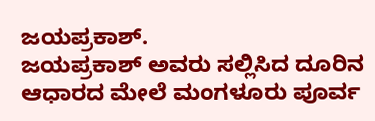ಜಯಪ್ರಕಾಶ್.
ಜಯಪ್ರಕಾಶ್ ಅವರು ಸಲ್ಲಿಸಿದ ದೂರಿನ ಆಧಾರದ ಮೇಲೆ ಮಂಗಳೂರು ಪೂರ್ವ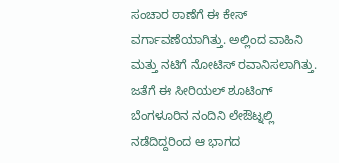ಸಂಚಾರ ಠಾಣೆಗೆ ಈ ಕೇಸ್ ವರ್ಗಾವಣೆಯಾಗಿತ್ತು. ಅಲ್ಲಿಂದ ವಾಹಿನಿ ಮತ್ತು ನಟಿಗೆ ನೋಟಿಸ್ ರವಾನಿಸಲಾಗಿತ್ತು. ಜತೆಗೆ ಈ ಸೀರಿಯಲ್ ಶೂಟಿಂಗ್ ಬೆಂಗಳೂರಿನ ನಂದಿನಿ ಲೇಔಟ್ನಲ್ಲಿ ನಡೆದಿದ್ದರಿಂದ ಆ ಭಾಗದ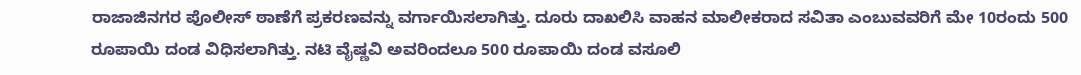ರಾಜಾಜಿನಗರ ಪೊಲೀಸ್ ಠಾಣೆಗೆ ಪ್ರಕರಣವನ್ನು ವರ್ಗಾಯಿಸಲಾಗಿತ್ತು. ದೂರು ದಾಖಲಿಸಿ ವಾಹನ ಮಾಲೀಕರಾದ ಸವಿತಾ ಎಂಬುವವರಿಗೆ ಮೇ 10ರಂದು 500 ರೂಪಾಯಿ ದಂಡ ವಿಧಿಸಲಾಗಿತ್ತು. ನಟಿ ವೈಷ್ಣವಿ ಅವರಿಂದಲೂ 500 ರೂಪಾಯಿ ದಂಡ ವಸೂಲಿ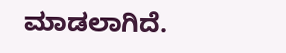ಮಾಡಲಾಗಿದೆ.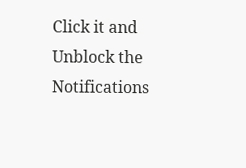Click it and Unblock the Notifications